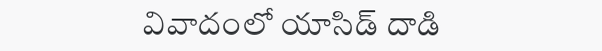వివాదంలో యాసిడ్‌ దాడి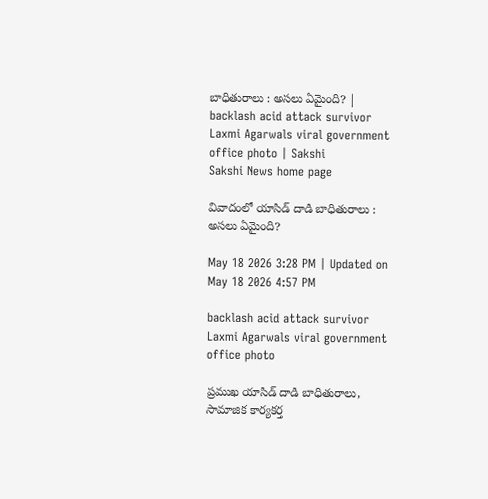బాధితురాలు : అసలు ఏమైంది? | backlash acid attack survivor Laxmi Agarwals viral government office photo | Sakshi
Sakshi News home page

వివాదంలో యాసిడ్‌ దాడి బాధితురాలు : అసలు ఏమైంది?

May 18 2026 3:28 PM | Updated on May 18 2026 4:57 PM

backlash acid attack survivor Laxmi Agarwals viral government office photo

ప్రముఖ యాసిడ్ దాడి బాధితురాలు, సామాజిక కార్యకర్త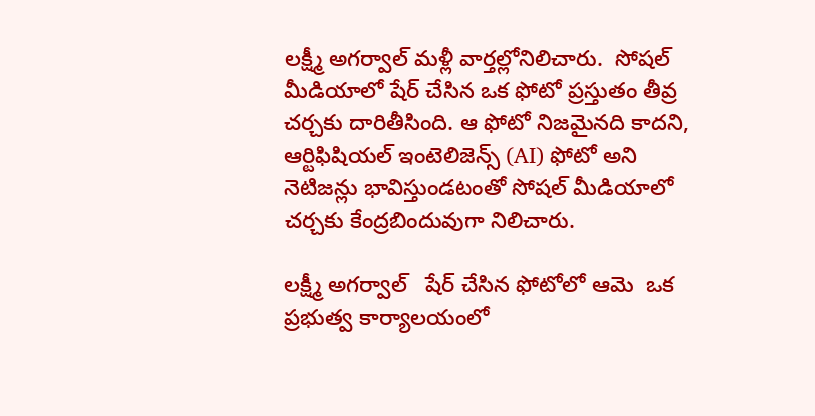లక్ష్మీ అగర్వాల్ మళ్లీ వార్తల్లోనిలిచారు.  సోషల్ మీడియాలో షేర్ చేసిన ఒక ఫోటో ప్రస్తుతం తీవ్ర చర్చకు దారితీసింది. ఆ ఫోటో నిజమైనది కాదని, ఆర్టిఫిషియల్ ఇంటెలిజెన్స్ (AI) ఫోటో అని నెటిజన్లు భావిస్తుండటంతో సోషల్ మీడియాలో చర్చకు కేంద్రబిందువుగా నిలిచారు.

లక్ష్మీ అగర్వాల్   షేర్‌ చేసిన ఫోటోలో ఆమె  ఒక ప్రభుత్వ కార్యాలయంలో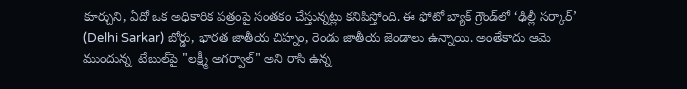కూర్చుని, ఏదో ఒక అధికారిక పత్రంపై సంతకం చేస్తున్నట్లు కనిపిస్తోంది. ఈ ఫోటో బ్యాక్‌ గ్రౌండ్‌లో ‘ఢిల్లీ సర్కార్’ (Delhi Sarkar) బోర్డు, భారత జాతీయ చిహ్నం, రెండు జాతీయ జెండాలు ఉన్నాయి. అంతేకాదు ఆమె  ముందున్న  టేబుల్‌పై "లక్ష్మీ అగర్వాల్" అని రాసి ఉన్న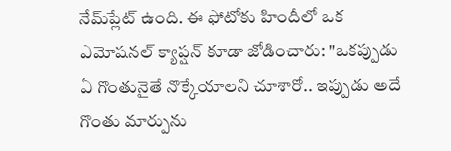నేమ్‌ప్లేట్ ఉంది. ఈ ఫోటోకు హిందీలో ఒక ఎమోషనల్ క్యాప్షన్ కూడా జోడించారు: "ఒకప్పుడు ఏ గొంతునైతే నొక్కేయాలని చూశారో.. ఇప్పుడు అదే గొంతు మార్పును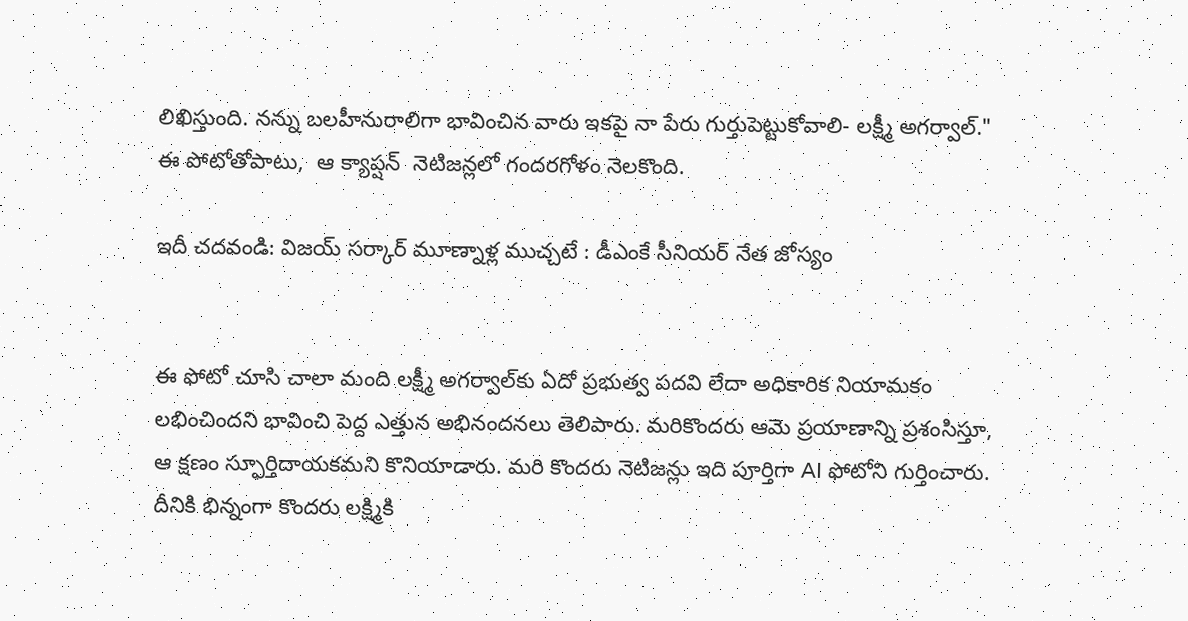లిఖిస్తుంది. నన్ను బలహీనురాలిగా భావించిన వారు ఇకపై నా పేరు గుర్తుపెట్టుకోవాలి- లక్ష్మీ అగర్వాల్."   ఈ పోటోతోపాటు,  ఆ క్యాప్షన్‌  నెటిజన్లలో గందరగోళం నెలకొంది.

ఇదీ చదవండి: విజయ్‌ సర్కార్‌ మూణ్నాళ్ల ముచ్చటే : డీఎంకే సీనియర్‌ నేత జోస్యం


ఈ ఫోటో చూసి చాలా మంది లక్ష్మీ అగర్వాల్‌కు ఏదో ప్రభుత్వ పదవి లేదా అధికారిక నియామకం లభించిందని భావించి పెద్ద ఎత్తున అభినందనలు తెలిపారు. మరికొందరు ఆమె ప్రయాణాన్ని ప్రశంసిస్తూ, ఆ క్షణం స్ఫూర్తిదాయకమని కొనియాడారు. మరి కొందరు నెటిజన్లు ఇది పూర్తిగా AI ఫోటోని గుర్తించారు.  దీనికి భిన్నంగా కొందరు లక్ష్మికి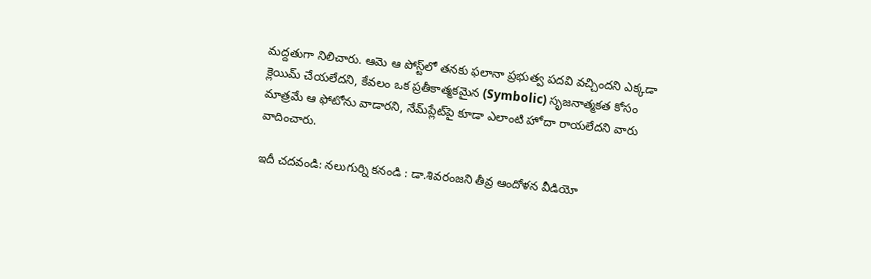మద్దతుగా నిలిచారు. ఆమె ఆ పోస్ట్‌లో తనకు ఫలానా ప్రభుత్వ పదవి వచ్చిందని ఎక్కడా క్లెయిమ్ చేయలేదని, కేవలం ఒక ప్రతీకాత్మకమైన (Symbolic) సృజనాత్మకత కోసం మాత్రమే ఆ ఫోటోను వాడారని, నేమ్‌ప్లేట్‌పై కూడా ఎలాంటి హోదా రాయలేదని వారు వాదించారు.

ఇదీ చదవండి: నలుగుర్ని కనండి : డా.శివరంజని తీవ్ర ఆందోళన వీడియో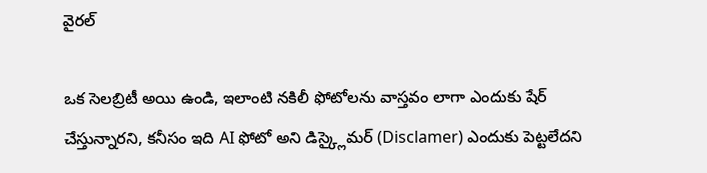వైరల్‌

ఒక సెలబ్రిటీ అయి ఉండి, ఇలాంటి నకిలీ ఫోటోలను వాస్తవం లాగా ఎందుకు షేర్ చేస్తున్నారని, కనీసం ఇది AI ఫోటో అని డిస్క్లైమర్ (Disclamer) ఎందుకు పెట్టలేదని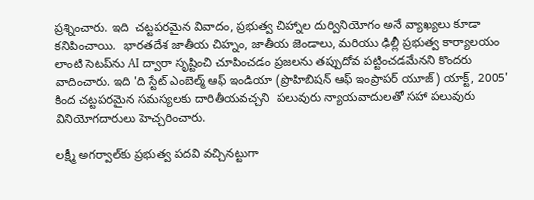ప్రశ్నించారు. ఇది  చట్టపరమైన వివాదం, ప్రభుత్వ చిహ్నాల దుర్వినియోగం అనే వ్యాఖ్యలు కూడా  కనిపించాయి.  భారతదేశ జాతీయ చిహ్నం, జాతీయ జెండాలు, మరియు ఢిల్లీ ప్రభుత్వ కార్యాలయం లాంటి సెటప్‌ను AI ద్వారా సృష్టించి చూపించడం ప్రజలను తప్పుదోవ పట్టించడమేనని కొందరు వాదించారు. ఇది 'ది స్టేట్ ఎంబెల్మ్ ఆఫ్ ఇండియా (ప్రొహిబిషన్ ఆఫ్ ఇంప్రాపర్ యూజ్) యాక్ట్, 2005' కింద చట్టపరమైన సమస్యలకు దారితీయవచ్చని  పలువురు న్యాయవాదులతో సహా పలువురు వినియోగదారులు హెచ్చరించారు.

లక్ష్మీ అగర్వాల్‌కు ప్రభుత్వ పదవి వచ్చినట్టుగా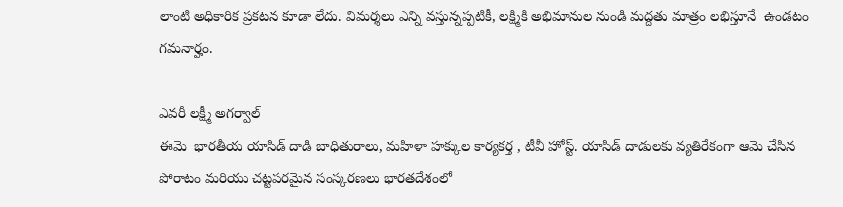లాంటి అధికారిక ప్రకటన కూడా లేదు. విమర్శలు ఎన్ని వస్తున్నప్పటికీ, లక్ష్మికి అభిమానుల నుండి మద్దతు మాత్రం లభిస్తూనే  ఉండటం గమనార్హం.

ఎవరీ లక్ష్మీ అగర్వాల్
ఈమె  భారతీయ యాసిడ్ దాడి బాధితురాలు, మహిళా హక్కుల కార్యకర్త , టీవీ హోస్ట్. యాసిడ్ దాడులకు వ్యతిరేకంగా ఆమె చేసిన పోరాటం మరియు చట్టపరమైన సంస్కరణలు భారతదేశంలో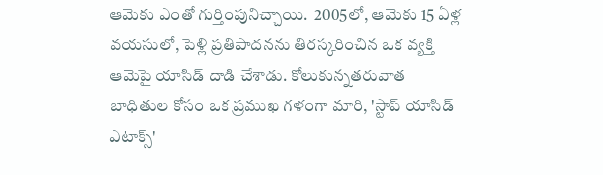ఆమెకు ఎంతో గుర్తింపునిచ్చాయి.  2005లో, ఆమెకు 15 ఏళ్ల వయసులో, పెళ్లి ప్రతిపాదనను తిరస్కరించిన ఒక వ్యక్తి ఆమెపై యాసిడ్ దాడి చేశాడు. కోలుకున్నతరువాత బాధితుల కోసం ఒక ప్రముఖ గళంగా మారి, 'స్టాప్ యాసిడ్ ఎటాక్స్'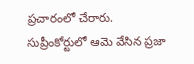ప్రచారంలో చేరారు. సుప్రీంకోర్టులో ఆమె వేసిన ప్రజా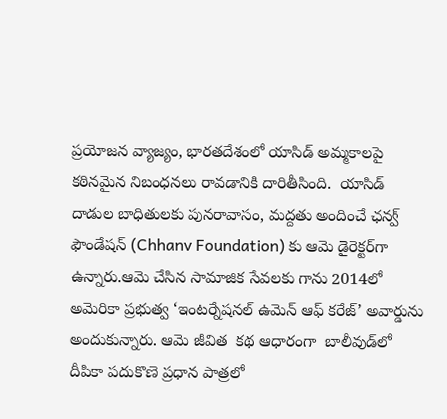ప్రయోజన వ్యాజ్యం, భారతదేశంలో యాసిడ్ అమ్మకాలపై కఠినమైన నిబంధనలు రావడానికి దారితీసింది.  యాసిడ్ దాడుల బాధితులకు పునరావాసం, మద్దతు అందించే ఛన్వ్ ఫౌండేషన్ (Chhanv Foundation) కు ఆమె డైరెక్టర్‌గా ఉన్నారు.ఆమె చేసిన సామాజిక సేవలకు గాను 2014లో అమెరికా ప్రభుత్వ ‘ఇంటర్నేషనల్ ఉమెన్ ఆఫ్ కరేజ్’ అవార్డును అందుకున్నారు. ఆమె జీవిత  కథ ఆధారంగా  బాలీవుడ్‌లో దీపికా పదుకొణె ప్రధాన పాత్రలో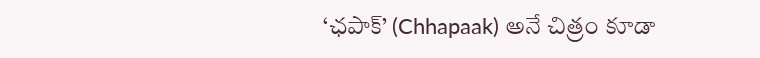‘ఛపాక్’ (Chhapaak) అనే చిత్రం కూడా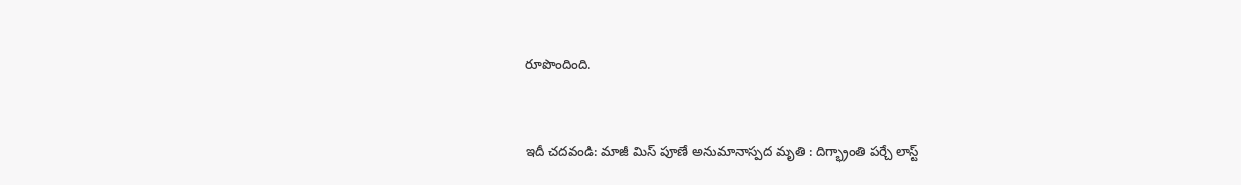రూపొందింది.


ఇదీ చదవండి: మాజీ మిస్ పూణే అనుమానాస్పద మృతి : దిగ్భ్రాంతి పర్చే లాస్ట్‌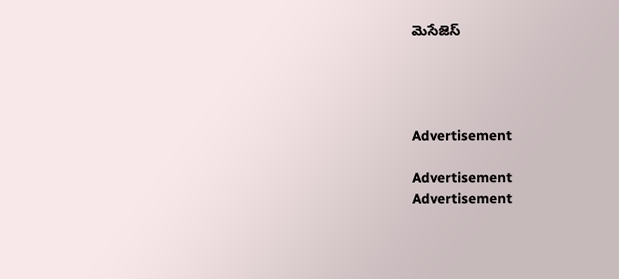మెసేజెస్‌




Advertisement

Advertisement
Advertisement